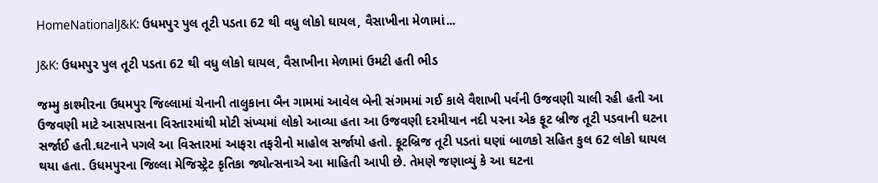HomeNationalJ&K: ઉધમપુર પુલ તૂટી પડતા 62 થી વધુ લોકો ઘાયલ, વૈસાખીના મેળામાં...

J&K: ઉધમપુર પુલ તૂટી પડતા 62 થી વધુ લોકો ઘાયલ, વૈસાખીના મેળામાં ઉમટી હતી ભીડ

જમ્મુ કાશ્મીરના ઉધમપુર જિલ્લામાં ચેનાની તાલુકાના બૈન ગામમાં આવેલ બેની સંગમમાં ગઈ કાલે વૈશાખી પર્વની ઉજવણી ચાલી રહી હતી આ ઉજવણી માટે આસપાસના વિસ્તારમાંથી મોટી સંખ્યમાં લોકો આવ્યા હતા આ ઉજવણી દરમીયાન નદી પરના એક ફૂટ બ્રીજ તૂટી પડવાની ઘટના સર્જાઈ હતી.ઘટનાને પગલે આ વિસ્તારમાં આફરા તફરીનો માહોલ સર્જાયો હતો. ફૂટબ્રિજ તૂટી પડતાં ઘણાં બાળકો સહિત કુલ 62 લોકો ઘાયલ થયા હતા. ઉધમપુરના જિલ્લા મેજિસ્ટ્રેટ કૃતિકા જ્યોત્સનાએ આ માહિતી આપી છે. તેમણે જણાવ્યું કે આ ઘટના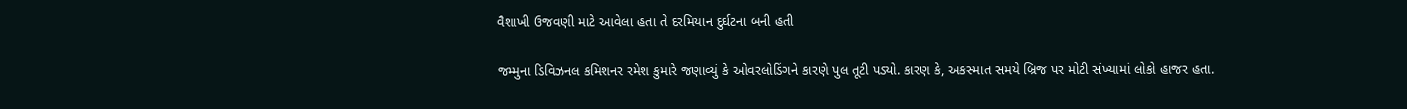વૈશાખી ઉજવણી માટે આવેલા હતા તે દરમિયાન દુર્ઘટના બની હતી

જમ્મુના ડિવિઝનલ કમિશનર રમેશ કુમારે જણાવ્યું કે ઓવરલોડિંગને કારણે પુલ તૂટી પડ્યો. કારણ કે, અકસ્માત સમયે બ્રિજ પર મોટી સંખ્યામાં લોકો હાજર હતા.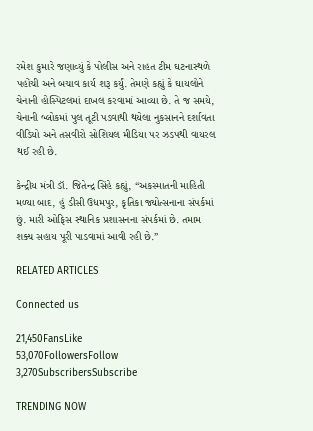રમેશ કુમારે જણાવ્યું કે પોલીસ અને રાહત ટીમ ઘટનાસ્થળે પહોંચી અને બચાવ કાર્ય શરૂ કર્યું. તેમણે કહ્યું કે ઘાયલોને ચેનાની હોસ્પિટલમાં દાખલ કરવામાં આવ્યા છે. તે જ સમયે, ચેનાની બ્લોકમાં પુલ તૂટી પડવાથી થયેલા નુકસાનને દર્શાવતા વીડિયો અને તસવીરો સોશિયલ મીડિયા પર ઝડપથી વાયરલ થઈ રહી છે.

કેન્દ્રીય મંત્રી ડૉ. જિતેન્દ્ર સિંહે કહ્યું, “અકસ્માતની માહિતી મળ્યા બાદ, હું ડીસી ઉધમપુર, કૃતિકા જ્યોત્સનાના સંપર્કમાં છું. મારી ઓફિસ સ્થાનિક પ્રશાસનના સંપર્કમાં છે. તમામ શક્ય સહાય પૂરી પાડવામાં આવી રહી છે.”

RELATED ARTICLES

Connected us

21,450FansLike
53,070FollowersFollow
3,270SubscribersSubscribe

TRENDING NOW